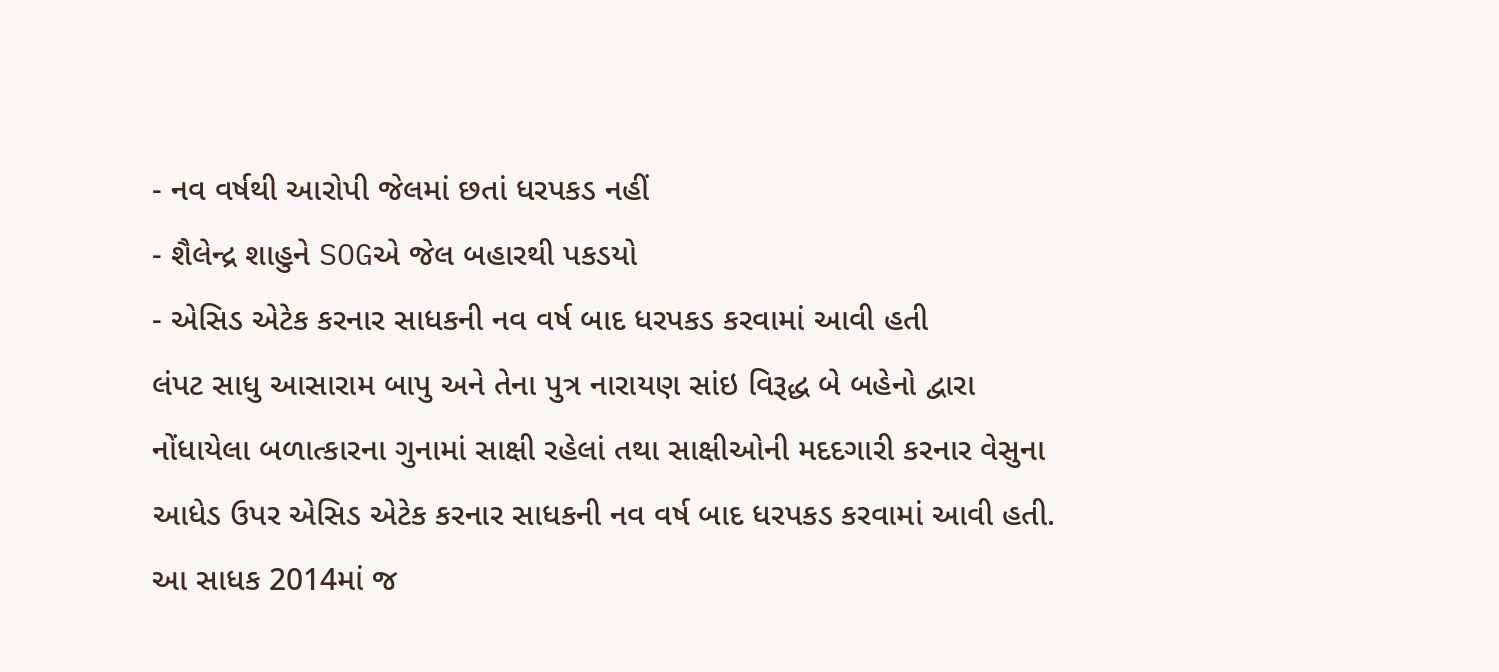- નવ વર્ષથી આરોપી જેલમાં છતાં ધરપકડ નહીં
- શૈલેન્દ્ર શાહુને SOGએ જેલ બહારથી પકડયો
- એસિડ એટેક કરનાર સાધકની નવ વર્ષ બાદ ધરપકડ કરવામાં આવી હતી
લંપટ સાધુ આસારામ બાપુ અને તેના પુત્ર નારાયણ સાંઇ વિરૂદ્ધ બે બહેનો દ્વારા નોંધાયેલા બળાત્કારના ગુનામાં સાક્ષી રહેલાં તથા સાક્ષીઓની મદદગારી કરનાર વેસુના આધેડ ઉપર એસિડ એટેક કરનાર સાધકની નવ વર્ષ બાદ ધરપકડ કરવામાં આવી હતી. આ સાધક 2014માં જ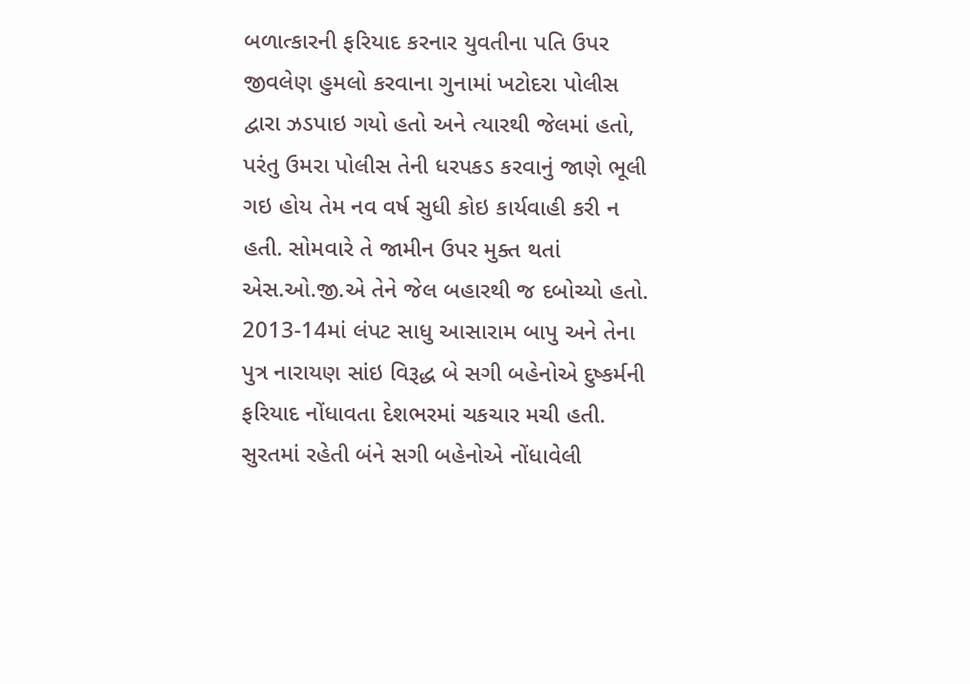બળાત્કારની ફરિયાદ કરનાર યુવતીના પતિ ઉપર જીવલેણ હુમલો કરવાના ગુનામાં ખટોદરા પોલીસ દ્વારા ઝડપાઇ ગયો હતો અને ત્યારથી જેલમાં હતો, પરંતુ ઉમરા પોલીસ તેની ધરપકડ કરવાનું જાણે ભૂલી ગઇ હોય તેમ નવ વર્ષ સુધી કોઇ કાર્યવાહી કરી ન હતી. સોમવારે તે જામીન ઉપર મુક્ત થતાં એસ.ઓ.જી.એ તેને જેલ બહારથી જ દબોચ્યો હતો.
2013-14માં લંપટ સાધુ આસારામ બાપુ અને તેના પુત્ર નારાયણ સાંઇ વિરૂદ્ધ બે સગી બહેનોએ દુષ્કર્મની ફરિયાદ નોંધાવતા દેશભરમાં ચકચાર મચી હતી. સુરતમાં રહેતી બંને સગી બહેનોએ નોંધાવેલી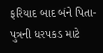ફરિયાદ બાદ બંને પિતા-પુત્રની ધરપકડ માટે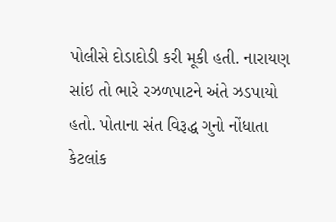પોલીસે દોડાદોડી કરી મૂકી હતી. નારાયણ સાંઇ તો ભારે રઝળપાટને અંતે ઝડપાયો હતો. પોતાના સંત વિરૂદ્ધ ગુનો નોંધાતા કેટલાંક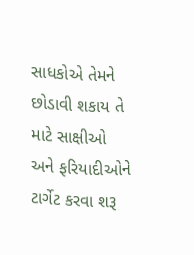સાધકોએ તેમને છોડાવી શકાય તે માટે સાક્ષીઓ અને ફરિયાદીઓને ટાર્ગેટ કરવા શરૂ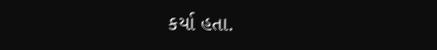કર્યા હતા.